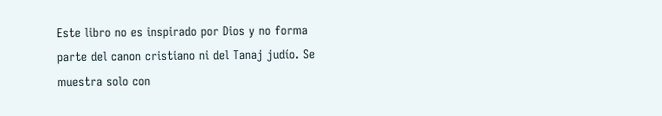Este libro no es inspirado por Dios y no forma parte del canon cristiano ni del Tanaj judío. Se muestra solo con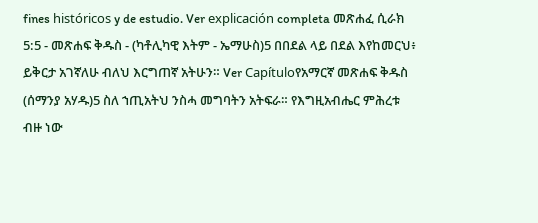fines históricos y de estudio. Ver explicación completa መጽሐፈ ሲራክ 5:5 - መጽሐፍ ቅዱስ - (ካቶሊካዊ እትም - ኤማሁስ)5 በበደል ላይ በደል እየከመርህ፥ ይቅርታ አገኛለሁ ብለህ እርግጠኛ አትሁን። Ver Capítuloየአማርኛ መጽሐፍ ቅዱስ (ሰማንያ አሃዱ)5 ስለ ኀጢአትህ ንስሓ መግባትን አትፍራ። የእግዚአብሔር ምሕረቱ ብዙ ነው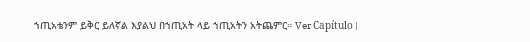ኀጢአቴንም ይቅር ይለኛል እያልህ በኀጢአት ላይ ኀጢአትን አትጨምር። Ver Capítulo |